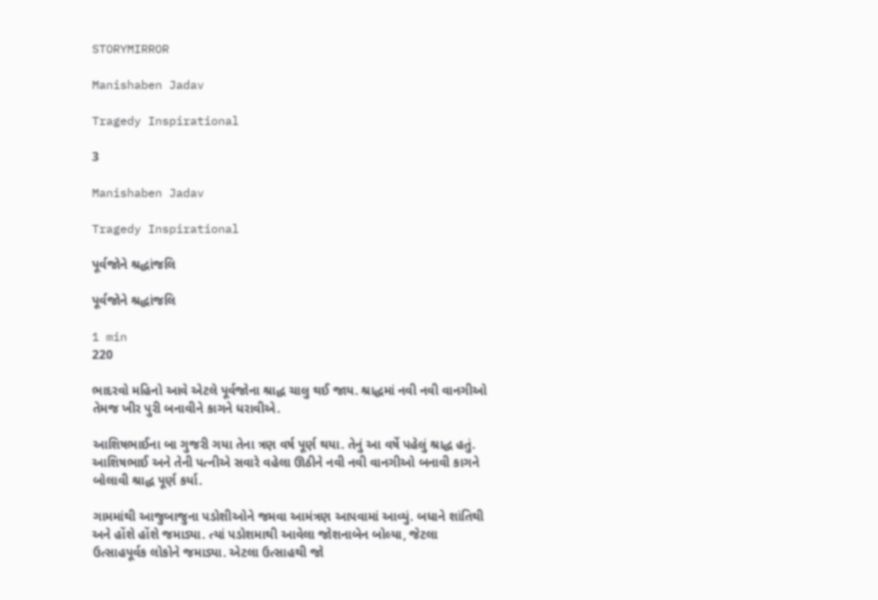STORYMIRROR

Manishaben Jadav

Tragedy Inspirational

3

Manishaben Jadav

Tragedy Inspirational

પૂર્વજોને શ્રદ્ધાંજલિ

પૂર્વજોને શ્રદ્ધાંજલિ

1 min
220

ભાદરવો મહિનો આવે એટલે પૂર્વજોના શ્રાદ્ધ ચાલુ થઈ જાય. શ્રાદ્ધમાં નવી નવી વાનગીઓ તેમજ ખીર પુરી બનાવીને કાગને ધરાવીએ.

આશિષભાઈના બા ગુજરી ગયા તેના ત્રણ વર્ષ પૂર્ણ થયા. તેનું આ વર્ષે પહેલું શ્રાદ્ધ હતું. આશિષભાઈ અને તેની પત્નીએ સવારે વહેલા ઊઠીને નવી નવી વાનગીઓ બનાવી કાગને બોલાવી શ્રાદ્ધ પૂર્ણ કર્યા.

ગામમાંથી આજુબાજુના પડોશીઓને જમવા આમંત્રણ આપવામાં આવ્યું. બધાને શાંતિથી અને હોંશે હોંશે જમાડ્યા. ત્યાં પડોશમાથી આવેલા જોશનાબેન બોલ્યા, જેટલા ઉત્સાહપૂર્વક લોકોને જમાડ્યા. એટલા ઉત્સાહથી જો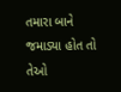તમારા બાને જમાડ્યા હોત તો તેઓ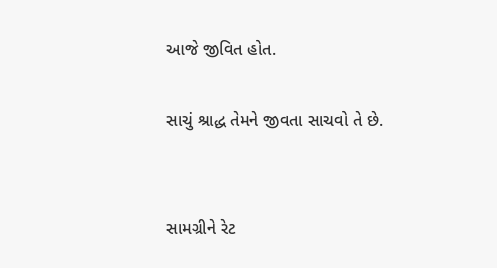આજે જીવિત હોત.

સાચું શ્રાદ્ધ તેમને જીવતા સાચવો તે છે.


સામગ્રીને રેટ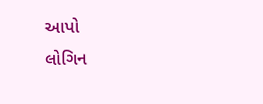આપો
લોગિન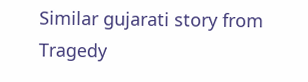Similar gujarati story from Tragedy